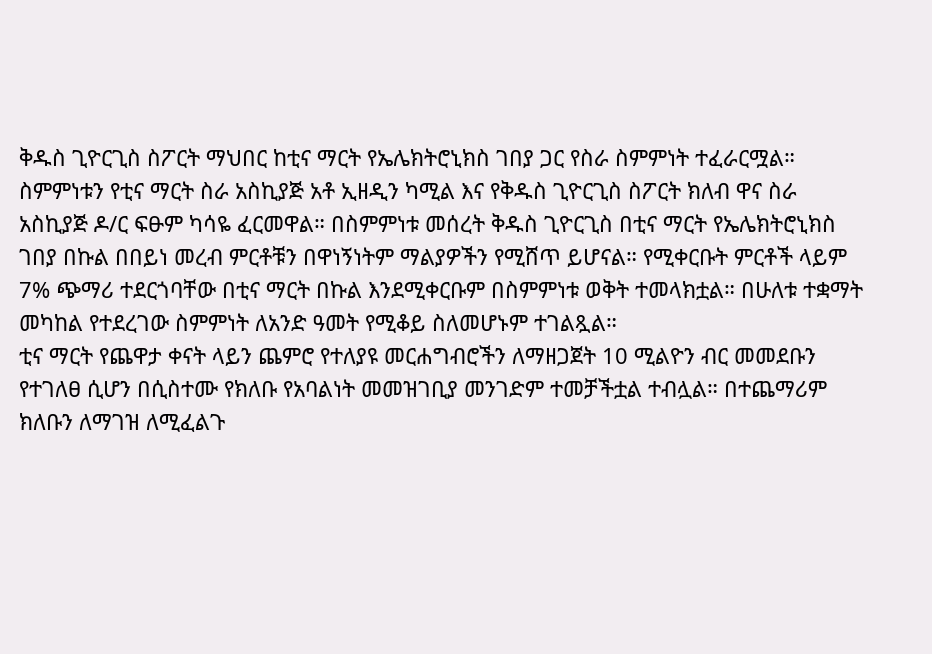ቅዱስ ጊዮርጊስ ስፖርት ማህበር ከቲና ማርት የኤሌክትሮኒክስ ገበያ ጋር የስራ ስምምነት ተፈራርሟል።
ስምምነቱን የቲና ማርት ስራ አስኪያጅ አቶ ኢዘዲን ካሚል እና የቅዱስ ጊዮርጊስ ስፖርት ክለብ ዋና ስራ አስኪያጅ ዶ/ር ፍፁም ካሳዬ ፈርመዋል። በስምምነቱ መሰረት ቅዱስ ጊዮርጊስ በቲና ማርት የኤሌክትሮኒክስ ገበያ በኩል በበይነ መረብ ምርቶቹን በዋነኝነትም ማልያዎችን የሚሸጥ ይሆናል። የሚቀርቡት ምርቶች ላይም 7% ጭማሪ ተደርጎባቸው በቲና ማርት በኩል እንደሚቀርቡም በስምምነቱ ወቅት ተመላክቷል። በሁለቱ ተቋማት መካከል የተደረገው ስምምነት ለአንድ ዓመት የሚቆይ ስለመሆኑም ተገልጿል።
ቲና ማርት የጨዋታ ቀናት ላይን ጨምሮ የተለያዩ መርሐግብሮችን ለማዘጋጀት 10 ሚልዮን ብር መመደቡን የተገለፀ ሲሆን በሲስተሙ የክለቡ የአባልነት መመዝገቢያ መንገድም ተመቻችቷል ተብሏል። በተጨማሪም ክለቡን ለማገዝ ለሚፈልጉ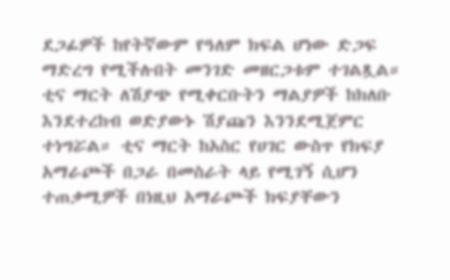ደጋፊዎች ከየትኛውም የዓለም ክፍል ሆነው ድጋፍ ማድረግ የሚችሉበት መንገድ መዘርጋቱም ተገልጿል። ቲና ማርት ለሽያጭ የሚቀርቡትን ማልያዎች ከክለቡ እንደተረከብ ወድያውኑ ሽያጩን እንንደሚጀምር ተነግሯል። ቲና ማርት ከአስር የሀገር ውስጥ የክፍያ አማራጮች በጋራ በመስራት ላይ የሚገኝ ሲሆን ተጠቃሚዎች በነዚህ አማራጮች ክፍያቸውን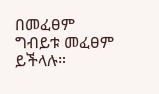በመፈፀም ግብይቱ መፈፀም ይችላሉ።